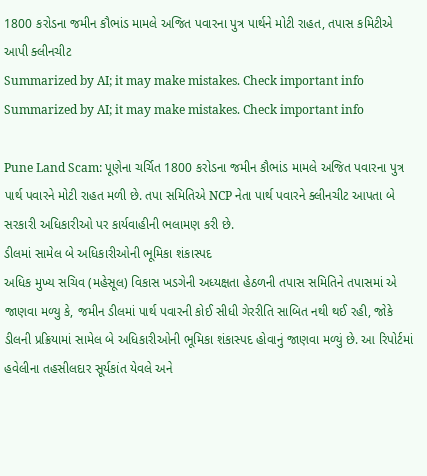1800 કરોડના જમીન કૌભાંડ મામલે અજિત પવારના પુત્ર પાર્થને મોટી રાહત, તપાસ કમિટીએ આપી ક્લીનચીટ
Summarized by AI; it may make mistakes. Check important info
Summarized by AI; it may make mistakes. Check important info

Pune Land Scam: પૂણેના ચર્ચિત 1800 કરોડના જમીન કૌભાંડ મામલે અજિત પવારના પુત્ર પાર્થ પવારને મોટી રાહત મળી છે. તપા સમિતિએ NCP નેતા પાર્થ પવારને ક્લીનચીટ આપતા બે સરકારી અધિકારીઓ પર કાર્યવાહીની ભલામણ કરી છે.
ડીલમાં સામેલ બે અધિકારીઓની ભૂમિકા શંકાસ્પદ
અધિક મુખ્ય સચિવ (મહેસૂલ) વિકાસ ખડગેની અધ્યક્ષતા હેઠળની તપાસ સમિતિને તપાસમાં એ જાણવા મળ્યુ કે, જમીન ડીલમાં પાર્થ પવારની કોઈ સીધી ગેરરીતિ સાબિત નથી થઈ રહી, જોકે ડીલની પ્રક્રિયામાં સામેલ બે અધિકારીઓની ભૂમિકા શંકાસ્પદ હોવાનું જાણવા મળ્યું છે. આ રિપોર્ટમાં હવેલીના તહસીલદાર સૂર્યકાંત યેવલે અને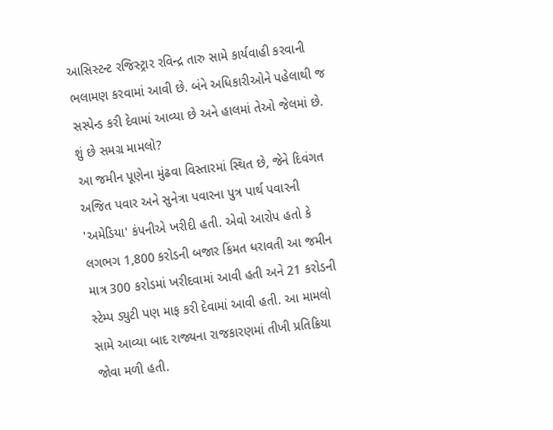આસિસ્ટન્ટ રજિસ્ટ્રાર રવિન્દ્ર તારુ સામે કાર્યવાહી કરવાની ભલામણ કરવામાં આવી છે. બંને અધિકારીઓને પહેલાથી જ સસ્પેન્ડ કરી દેવામાં આવ્યા છે અને હાલમાં તેઓ જેલમાં છે.
શું છે સમગ્ર મામલો?
આ જમીન પૂણેના મુંઢવા વિસ્તારમાં સ્થિત છે, જેને દિવંગત અજિત પવાર અને સુનેત્રા પવારના પુત્ર પાર્થ પવારની 'અમેડિયા' કંપનીએ ખરીદી હતી. એવો આરોપ હતો કે લગભગ 1,800 કરોડની બજાર કિંમત ધરાવતી આ જમીન માત્ર 300 કરોડમાં ખરીદવામાં આવી હતી અને 21 કરોડની સ્ટેમ્પ ડ્યુટી પણ માફ કરી દેવામાં આવી હતી. આ મામલો સામે આવ્યા બાદ રાજ્યના રાજકારણમાં તીખી પ્રતિક્રિયા જોવા મળી હતી.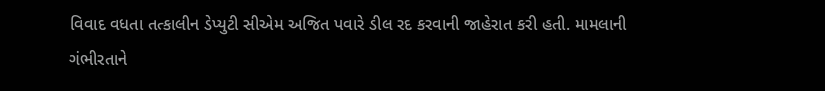વિવાદ વધતા તત્કાલીન ડેપ્યુટી સીએમ અજિત પવારે ડીલ રદ કરવાની જાહેરાત કરી હતી. મામલાની ગંભીરતાને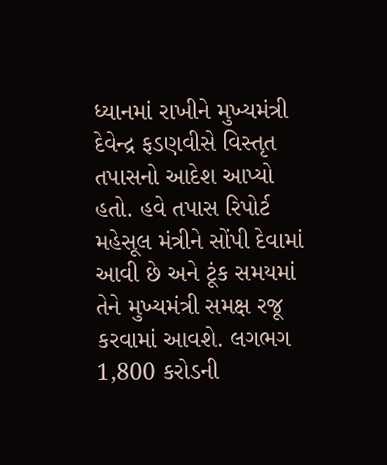ધ્યાનમાં રાખીને મુખ્યમંત્રી દેવેન્દ્ર ફડણવીસે વિસ્તૃત તપાસનો આદેશ આપ્યો હતો. હવે તપાસ રિપોર્ટ મહેસૂલ મંત્રીને સોંપી દેવામાં આવી છે અને ટૂંક સમયમાં તેને મુખ્યમંત્રી સમક્ષ રજૂ કરવામાં આવશે. લગભગ 1,800 કરોડની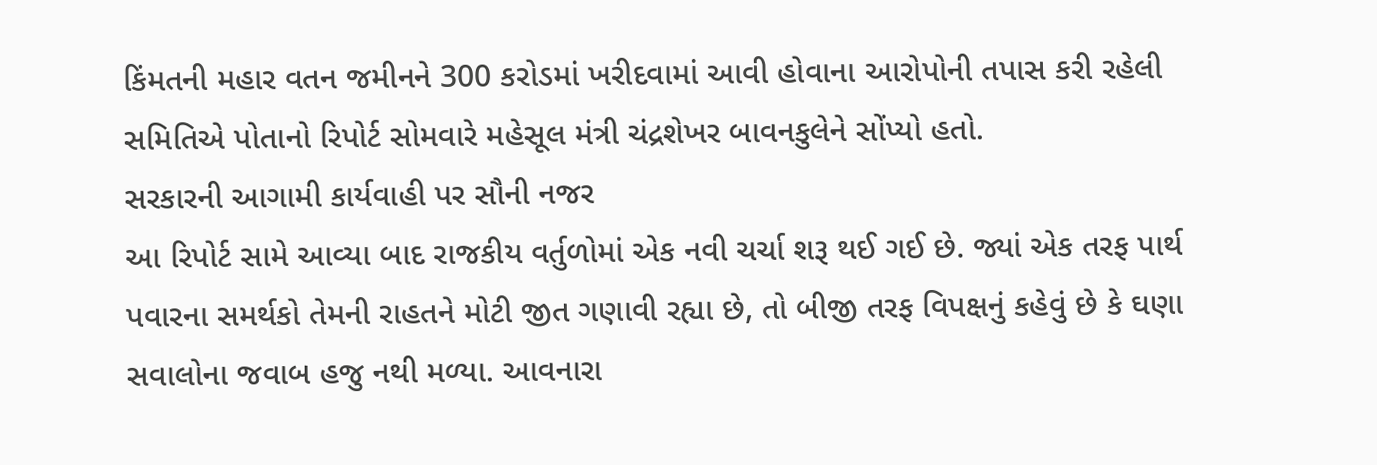કિંમતની મહાર વતન જમીનને 300 કરોડમાં ખરીદવામાં આવી હોવાના આરોપોની તપાસ કરી રહેલી સમિતિએ પોતાનો રિપોર્ટ સોમવારે મહેસૂલ મંત્રી ચંદ્રશેખર બાવનકુલેને સોંપ્યો હતો.
સરકારની આગામી કાર્યવાહી પર સૌની નજર
આ રિપોર્ટ સામે આવ્યા બાદ રાજકીય વર્તુળોમાં એક નવી ચર્ચા શરૂ થઈ ગઈ છે. જ્યાં એક તરફ પાર્થ પવારના સમર્થકો તેમની રાહતને મોટી જીત ગણાવી રહ્યા છે, તો બીજી તરફ વિપક્ષનું કહેવું છે કે ઘણા સવાલોના જવાબ હજુ નથી મળ્યા. આવનારા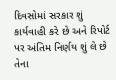દિવસોમાં સરકાર શું કાર્યવાહી કરે છે અને રિપોર્ટ પર અંતિમ નિર્ણય શું લે છે તેના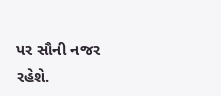પર સૌની નજર રહેશે.